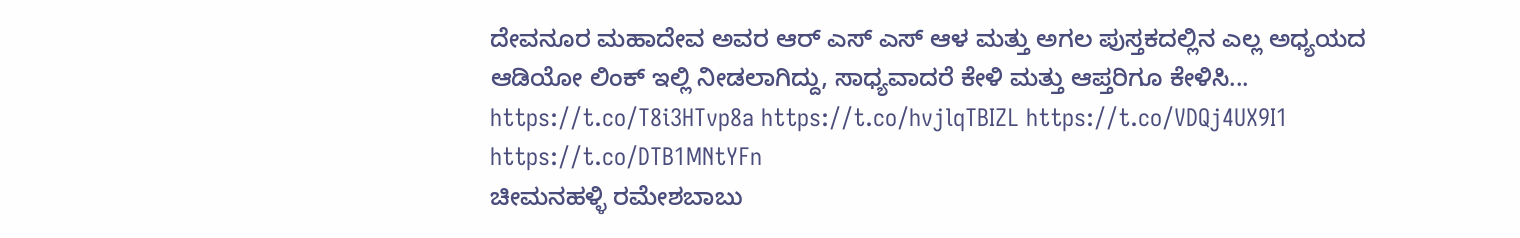ದೇವನೂರ ಮಹಾದೇವ ಅವರ ಆರ್ ಎಸ್ ಎಸ್ ಆಳ ಮತ್ತು ಅಗಲ ಪುಸ್ತಕದಲ್ಲಿನ ಎಲ್ಲ ಅಧ್ಯಯದ ಆಡಿಯೋ ಲಿಂಕ್ ಇಲ್ಲಿ ನೀಡಲಾಗಿದ್ದು, ಸಾಧ್ಯವಾದರೆ ಕೇಳಿ ಮತ್ತು ಆಪ್ತರಿಗೂ ಕೇಳಿಸಿ... https://t.co/T8i3HTvp8a https://t.co/hvjlqTBIZL https://t.co/VDQj4UX9I1 https://t.co/DTB1MNtYFn
ಚೀಮನಹಳ್ಳಿ ರಮೇಶಬಾಬು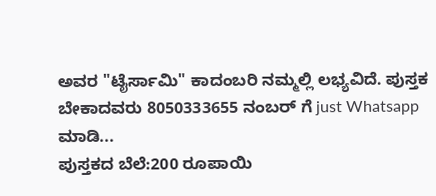ಅವರ "ಟೈರ್ಸಾಮಿ" ಕಾದಂಬರಿ ನಮ್ಮಲ್ಲಿ ಲಭ್ಯವಿದೆ. ಪುಸ್ತಕ ಬೇಕಾದವರು 8050333655 ನಂಬರ್ ಗೆ just Whatsapp ಮಾಡಿ...
ಪುಸ್ತಕದ ಬೆಲೆ:200 ರೂಪಾಯಿ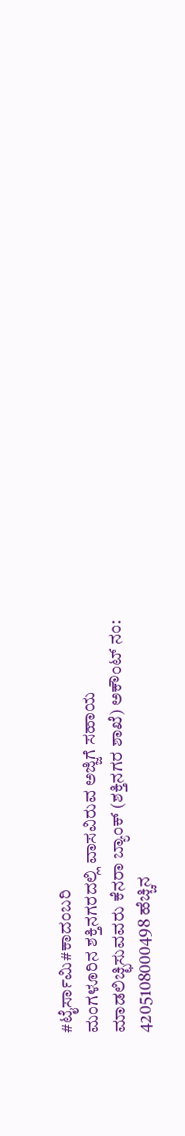#ಟೈರ್ಸಾಮಿ#ಕಾದಂಬರಿ
ಮಂಗಳೂರಿನ ಶಕ್ತಿನಗರದಲ್ಲಿ ವಾಸವಿರುವ ಅಜ್ಜಿಗೆ ಸಹಾಯ ಮಾಡಲಿಚ್ಛಿಸುವವರು ಕೆನರಾ ಬ್ಯಾಂಕ್ (ಶಕ್ತಿನಗರ ಶಾಖೆ) ಅಕೌಂಟ್ ನಂ: 4205108000498 ಹೆಚ್ಚಿನ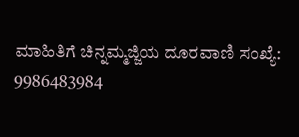ಮಾಹಿತಿಗೆ ಚಿನ್ನಮ್ಮಜ್ಜಿಯ ದೂರವಾಣಿ ಸಂಖ್ಯೆ: 9986483984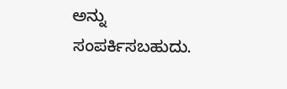ಅನ್ನು ಸಂಪರ್ಕಿಸಬಹುದು.